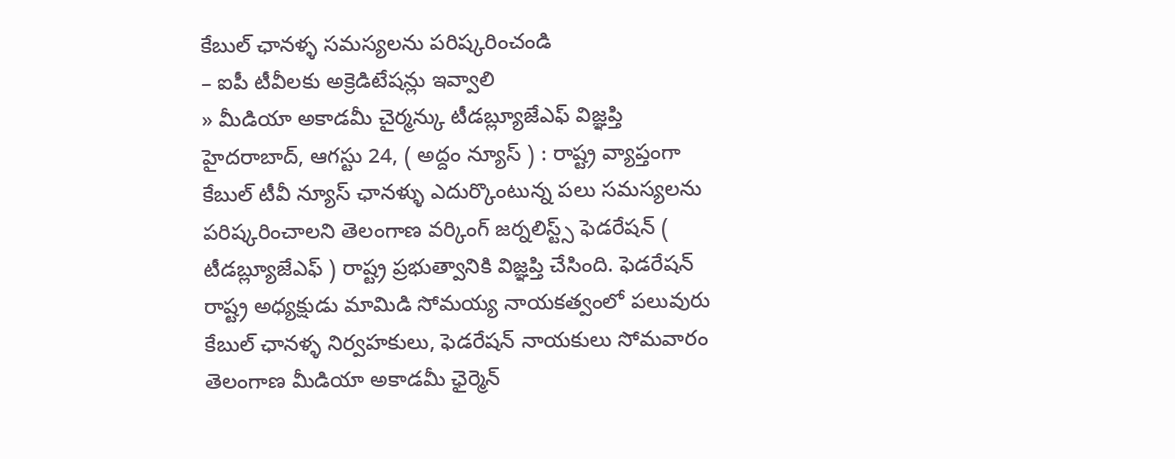కేబుల్ ఛానళ్ళ సమస్యలను పరిష్కరించండి
– ఐపీ టీవీలకు అక్రెడిటేషన్లు ఇవ్వాలి
» మీడియా అకాడమీ చైర్మన్కు టీడబ్ల్యూజేఎఫ్ విజ్ఞప్తి
హైదరాబాద్, ఆగస్టు 24, ( అద్దం న్యూస్ ) : రాష్ట్ర వ్యాప్తంగా కేబుల్ టీవీ న్యూస్ ఛానళ్ళు ఎదుర్కొంటున్న పలు సమస్యలను పరిష్కరించాలని తెలంగాణ వర్కింగ్ జర్నలిస్ట్స్ ఫెడరేషన్ ( టీడబ్ల్యూజేఎఫ్ ) రాష్ట్ర ప్రభుత్వానికి విజ్ఞప్తి చేసింది. ఫెడరేషన్ రాష్ట్ర అధ్యక్షుడు మామిడి సోమయ్య నాయకత్వంలో పలువురు కేబుల్ ఛానళ్ళ నిర్వహకులు, ఫెడరేషన్ నాయకులు సోమవారం తెలంగాణ మీడియా అకాడమీ ఛైర్మెన్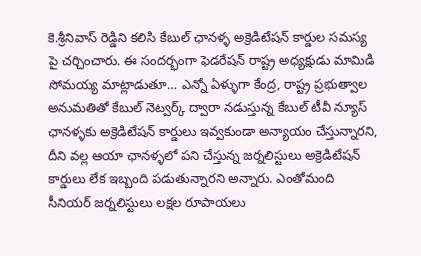కె.శ్రీనివాస్ రెడ్డిని కలిసి కేబుల్ ఛానళ్ళ అక్రెడిటేషన్ కార్డుల సమస్య పై చర్చించారు. ఈ సందర్భంగా ఫెడరేషన్ రాష్ట్ర అధ్యక్షుడు మామిడి సోమయ్య మాట్లాడుతూ… ఎన్నో ఏళ్ళుగా కేంద్ర, రాష్ట్ర ప్రభుత్వాల అనుమతితో కేబుల్ నెట్వర్క్ ద్వారా నడుస్తున్న కేబుల్ టీవీ న్యూస్ ఛానళ్ళకు అక్రెడిటేషన్ కార్డులు ఇవ్వకుండా అన్యాయం చేస్తున్నారని, దీని వల్ల ఆయా ఛానళ్ళలో పని చేస్తున్న జర్నలిస్టులు అక్రెడిటేషన్ కార్డులు లేక ఇబ్బంది పడుతున్నారని అన్నారు. ఎంతోమంది సీనియర్ జర్నలిస్టులు లక్షల రూపాయలు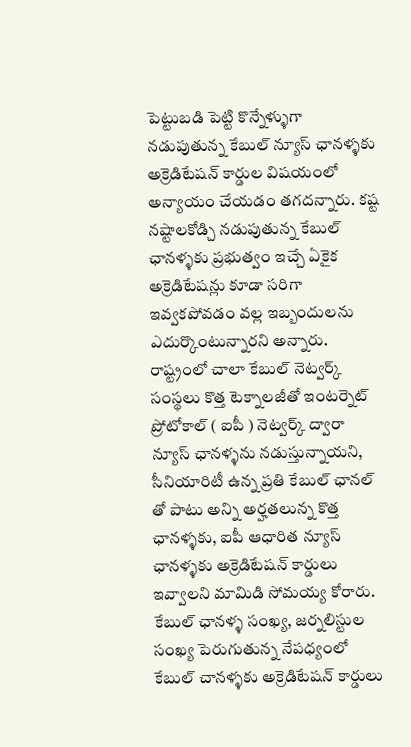పెట్టుబడి పెట్టి కొన్నేళ్ళుగా నడుపుతున్న కేబుల్ న్యూస్ ఛానళ్ళకు అక్రెడిటేషన్ కార్డుల విషయంలో అన్యాయం చేయడం తగదన్నారు. కష్ట నష్టాలకోడ్చి నడుపుతున్న కేబుల్ ఛానళ్ళకు ప్రభుత్వం ఇచ్చే ఏకైక అక్రెడిటేషన్లు కూడా సరిగా ఇవ్వకపోవడం వల్ల ఇబ్బందులను ఎదుర్కొంటున్నారని అన్నారు.
రాష్ట్రంలో చాలా కేబుల్ నెట్వర్క్ సంస్థలు కొత్త టెక్నాలజీతో ఇంటర్నెట్ ప్రోటోకాల్ ( ఐపీ ) నెట్వర్క్ ద్వారా న్యూస్ ఛానళ్ళను నడుస్తున్నాయని, సీనియారిటీ ఉన్న ప్రతి కేబుల్ ఛానల్ తో పాటు అన్ని అర్హతలున్న కొత్త ఛానళ్ళకు, ఐపీ ఆధారిత న్యూస్ ఛానళ్ళకు అక్రెడిటేషన్ కార్డులు ఇవ్వాలని మామిడి సోమయ్య కోరారు. కేబుల్ ఛానళ్ళ సంఖ్య, జర్నలిస్టుల సంఖ్య పెరుగుతున్న నేపధ్యంలో కేబుల్ చానళ్ళకు అక్రెడిటేషన్ కార్డులు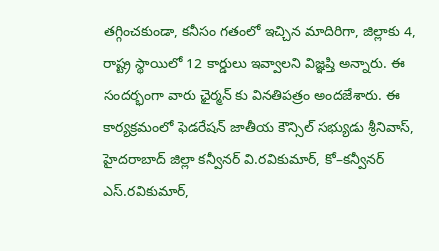తగ్గించకుండా, కనీసం గతంలో ఇచ్చిన మాదిరిగా, జిల్లాకు 4, రాష్ట్ర స్థాయిలో 12 కార్డులు ఇవ్వాలని విజ్ఞప్తి అన్నారు. ఈ సందర్భంగా వారు ఛైర్మన్ కు వినతిపత్రం అందజేశారు. ఈ కార్యక్రమంలో ఫెడరేషన్ జాతీయ కౌన్సిల్ సభ్యుడు శ్రీనివాస్, హైదరాబాద్ జిల్లా కన్వీనర్ వి.రవికుమార్, కో–కన్వీనర్ ఎస్.రవికుమార్,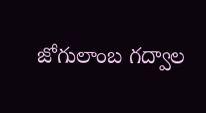జోగులాంబ గద్వాల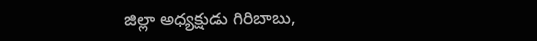జిల్లా అధ్యక్షుడు గిరిబాబు,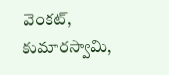వెంకట్, కుమారస్వామి,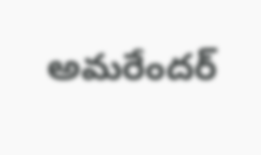అమరేందర్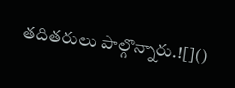తదితరులు పాల్గొన్నారు.![]()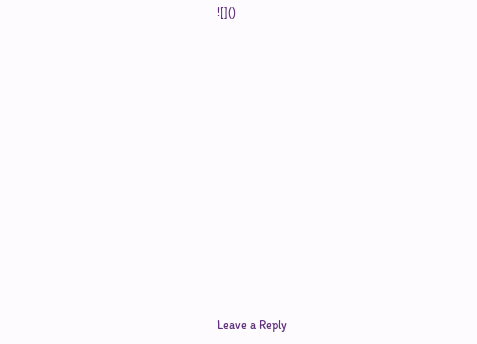![]()













Leave a Reply